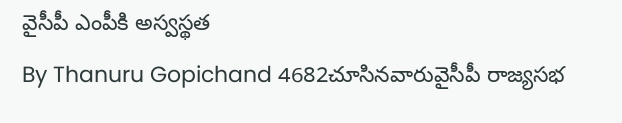వైసీపీ ఎంపీకి అస్వస్థత
By Thanuru Gopichand 4682చూసినవారువైసీపీ రాజ్యసభ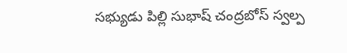సభ్యుడు పిల్లి సుభాష్ చంద్రబోస్ స్వల్ప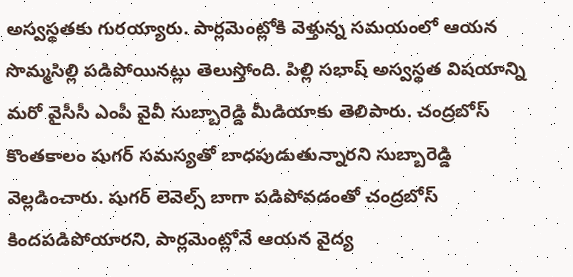అస్వస్థతకు గురయ్యారు. పార్లమెంట్లోకి వెళ్తున్న సమయంలో ఆయన సొమ్మసిల్లి పడిపోయినట్లు తెలుస్తోంది. పిల్లి సభాష్ అస్వస్థత విషయాన్ని మరో వైసీసీ ఎంపీ వైవీ సుబ్బారెడ్డి మీడియాకు తెలిపారు. చంద్రబోస్ కొంతకాలం షుగర్ సమస్యతో బాధపుడుతున్నారని సుబ్బారెడ్డి వెల్లడించారు. షుగర్ లెవెల్స్ బాగా పడిపోవడంతో చంద్రబోస్ కిందపడిపోయారని, పార్లమెంట్లోనే ఆయన వైద్య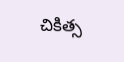చికిత్స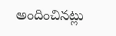అందించినట్లు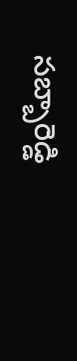సబ్బారెడ్డి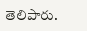తెలిపారు.